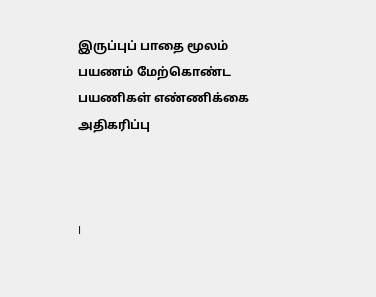இருப்புப் பாதை மூலம் பயணம் மேற்கொண்ட பயணிகள் எண்ணிக்கை அதிகரிப்பு



I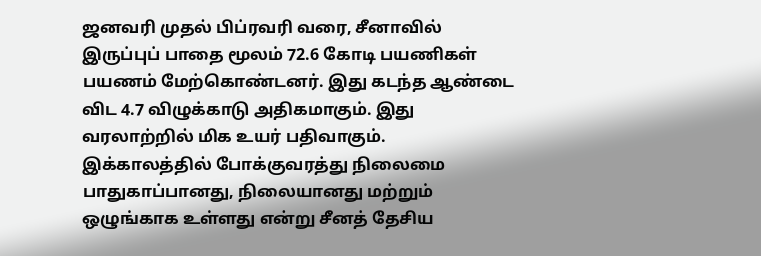ஜனவரி முதல் பிப்ரவரி வரை, சீனாவில் இருப்புப் பாதை மூலம் 72.6 கோடி பயணிகள் பயணம் மேற்கொண்டனர். இது கடந்த ஆண்டை விட 4.7 விழுக்காடு அதிகமாகும். இது வரலாற்றில் மிக உயர் பதிவாகும். இக்காலத்தில் போக்குவரத்து நிலைமை பாதுகாப்பானது, நிலையானது மற்றும் ஒழுங்காக உள்ளது என்று சீனத் தேசிய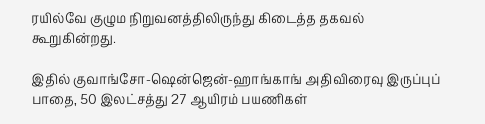ரயில்வே குழும நிறுவனத்திலிருந்து கிடைத்த தகவல் கூறுகின்றது.

இதில் குவாங்சோ-ஷென்ஜென்-ஹாங்காங் அதிவிரைவு இருப்புப் பாதை, 50 இலட்சத்து 27 ஆயிரம் பயணிகள்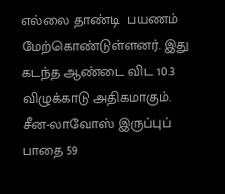எல்லை தாண்டி  பயணம் மேற்கொண்டுள்ளனர். இது கடந்த ஆண்டை விட 10.3 விழுக்காடு அதிகமாகும். சீன-லாவோஸ் இருப்புப் பாதை 59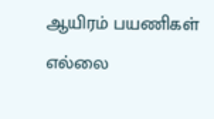ஆயிரம் பயணிகள் எல்லை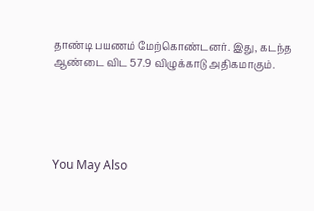தாண்டி பயணம் மேற்கொண்டனர். இது, கடந்த ஆண்டை விட 57.9 விழுக்காடு அதிகமாகும்.





You May Also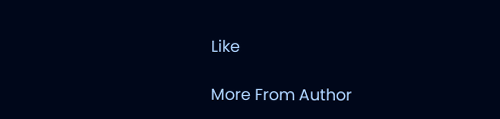Like

More From Author